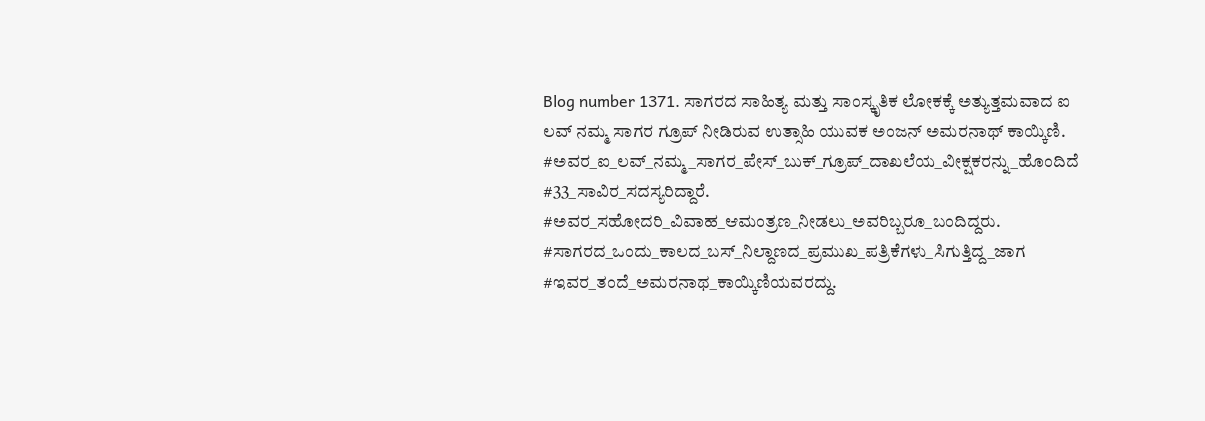Blog number 1371. ಸಾಗರದ ಸಾಹಿತ್ಯ ಮತ್ತು ಸಾಂಸ್ಕೃತಿಕ ಲೋಕಕ್ಕೆ ಅತ್ಯುತ್ತಮವಾದ ಐ ಲವ್ ನಮ್ಮ ಸಾಗರ ಗ್ರೂಪ್ ನೀಡಿರುವ ಉತ್ಸಾಹಿ ಯುವಕ ಅಂಜನ್ ಅಮರನಾಥ್ ಕಾಯ್ಕಿಣಿ.
#ಅವರ_ಐ_ಲವ್_ನಮ್ಮ_ಸಾಗರ_ಪೇಸ್_ಬುಕ್_ಗ್ರೂಪ್_ದಾಖಲೆಯ_ವೀಕ್ಷಕರನ್ನು_ಹೊಂದಿದೆ
#33_ಸಾವಿರ_ಸದಸ್ಯರಿದ್ದಾರೆ.
#ಅವರ_ಸಹೋದರಿ_ವಿವಾಹ_ಆಮಂತ್ರಣ_ನೀಡಲು_ಅವರಿಬ್ಬರೂ_ಬಂದಿದ್ದರು.
#ಸಾಗರದ_ಒಂದು_ಕಾಲದ_ಬಸ್_ನಿಲ್ದಾಣದ_ಪ್ರಮುಖ_ಪತ್ರಿಕೆಗಳು_ಸಿಗುತ್ತಿದ್ದ_ಜಾಗ
#ಇವರ_ತಂದೆ_ಅಮರನಾಥ_ಕಾಯ್ಕಿಣಿಯವರದ್ದು.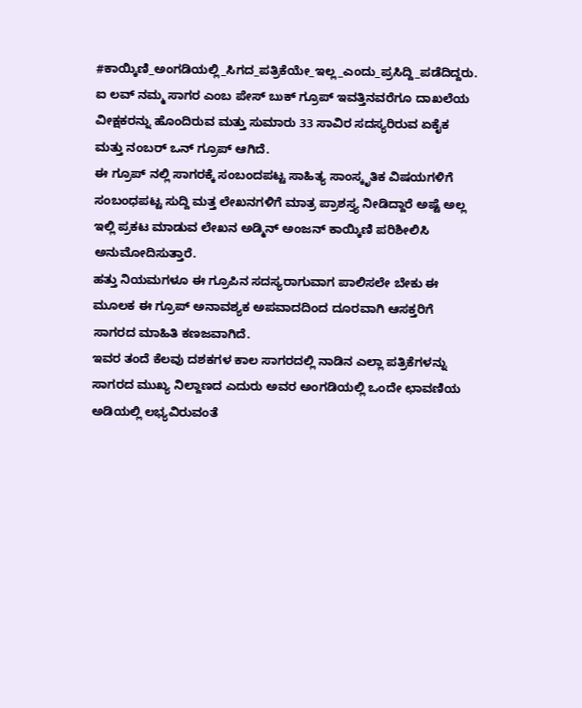#ಕಾಯ್ಕಿಣಿ_ಅಂಗಡಿಯಲ್ಲಿ_ಸಿಗದ_ಪತ್ರಿಕೆಯೇ_ಇಲ್ಲ_ಎಂದು_ಪ್ರಸಿದ್ದಿ_ಪಡೆದಿದ್ದರು.
ಐ ಲವ್ ನಮ್ಮ ಸಾಗರ ಎಂಬ ಪೇಸ್ ಬುಕ್ ಗ್ರೂಪ್ ಇವತ್ತಿನವರೆಗೂ ದಾಖಲೆಯ ವೀಕ್ಷಕರನ್ನು ಹೊಂದಿರುವ ಮತ್ತು ಸುಮಾರು 33 ಸಾವಿರ ಸದಸ್ಯರಿರುವ ಏಕೈಕ ಮತ್ತು ನಂಬರ್ ಒನ್ ಗ್ರೂಪ್ ಆಗಿದೆ.
ಈ ಗ್ರೂಪ್ ನಲ್ಲಿ ಸಾಗರಕ್ಕೆ ಸಂಬಂದಪಟ್ಟ ಸಾಹಿತ್ಯ ಸಾಂಸ್ಕೃತಿಕ ವಿಷಯಗಳಿಗೆ ಸಂಬಂಧಪಟ್ಟ ಸುದ್ದಿ ಮತ್ತ ಲೇಖನಗಳಿಗೆ ಮಾತ್ರ ಪ್ರಾಶಸ್ತ್ಯ ನೀಡಿದ್ದಾರೆ ಅಷ್ಟೆ ಅಲ್ಲ ಇಲ್ಲಿ ಪ್ರಕಟ ಮಾಡುವ ಲೇಖನ ಅಡ್ಮಿನ್ ಅಂಜನ್ ಕಾಯ್ಕಿಣಿ ಪರಿಶೀಲಿಸಿ ಅನುಮೋದಿಸುತ್ತಾರೆ.
ಹತ್ತು ನಿಯಮಗಳೂ ಈ ಗ್ರೂಪಿನ ಸದಸ್ಯರಾಗುವಾಗ ಪಾಲಿಸಲೇ ಬೇಕು ಈ ಮೂಲಕ ಈ ಗ್ರೂಪ್ ಅನಾವಶ್ಯಕ ಅಪವಾದದಿಂದ ದೂರವಾಗಿ ಆಸಕ್ತರಿಗೆ ಸಾಗರದ ಮಾಹಿತಿ ಕಣಜವಾಗಿದೆ.
ಇವರ ತಂದೆ ಕೆಲವು ದಶಕಗಳ ಕಾಲ ಸಾಗರದಲ್ಲಿ ನಾಡಿನ ಎಲ್ಲಾ ಪತ್ರಿಕೆಗಳನ್ನು ಸಾಗರದ ಮುಖ್ಯ ನಿಲ್ದಾಣದ ಎದುರು ಅವರ ಅಂಗಡಿಯಲ್ಲಿ ಒಂದೇ ಛಾವಣಿಯ ಅಡಿಯಲ್ಲಿ ಲಭ್ಯವಿರುವಂತೆ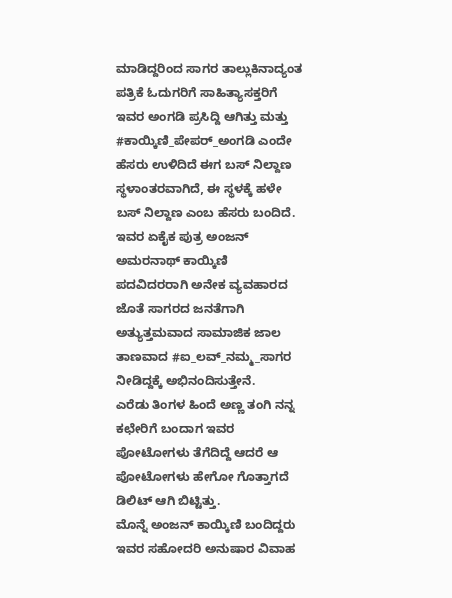ಮಾಡಿದ್ದರಿಂದ ಸಾಗರ ತಾಲ್ಲುಕಿನಾದ್ಯಂತ ಪತ್ರಿಕೆ ಓದುಗರಿಗೆ ಸಾಹಿತ್ಯಾಸಕ್ತರಿಗೆ ಇವರ ಅಂಗಡಿ ಪ್ರಸಿದ್ದಿ ಆಗಿತ್ತು ಮತ್ತು #ಕಾಯ್ಕಿಣಿ_ಪೇಪರ್_ಅಂಗಡಿ ಎಂದೇ ಹೆಸರು ಉಳಿದಿದೆ ಈಗ ಬಸ್ ನಿಲ್ದಾಣ ಸ್ಥಳಾಂತರವಾಗಿದೆ, ಈ ಸ್ಥಳಕ್ಕೆ ಹಳೇ ಬಸ್ ನಿಲ್ದಾಣ ಎಂಬ ಹೆಸರು ಬಂದಿದೆ.
ಇವರ ಏಕೈಕ ಪುತ್ರ ಅಂಜನ್ ಅಮರನಾಥ್ ಕಾಯ್ಕಿಣಿ ಪದವಿದರರಾಗಿ ಅನೇಕ ವ್ಯವಹಾರದ ಜೊತೆ ಸಾಗರದ ಜನತೆಗಾಗಿ ಅತ್ಯುತ್ತಮವಾದ ಸಾಮಾಜಿಕ ಜಾಲ ತಾಣವಾದ #ಐ_ಲವ್_ನಮ್ಮ_ಸಾಗರ ನೀಡಿದ್ದಕ್ಕೆ ಅಭಿನಂದಿಸುತ್ತೇನೆ.
ಎರೆಡು ತಿಂಗಳ ಹಿಂದೆ ಅಣ್ಣ ತಂಗಿ ನನ್ನ ಕಛೇರಿಗೆ ಬಂದಾಗ ಇವರ ಪೋಟೋಗಳು ತೆಗೆದಿದ್ದೆ ಆದರೆ ಆ ಪೋಟೋಗಳು ಹೇಗೋ ಗೊತ್ತಾಗದೆ ಡಿಲಿಟ್ ಆಗಿ ಬಿಟ್ಟಿತ್ತು.
ಮೊನ್ನೆ ಅಂಜನ್ ಕಾಯ್ಕಿಣಿ ಬಂದಿದ್ದರು ಇವರ ಸಹೋದರಿ ಅನುಷಾರ ವಿವಾಹ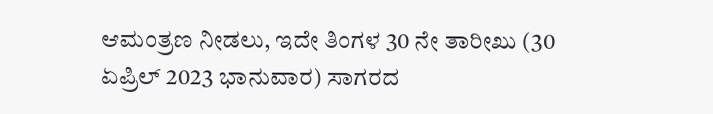ಆಮಂತ್ರಣ ನೀಡಲು, ಇದೇ ತಿಂಗಳ 30 ನೇ ತಾರೀಖು (30 ಏಪ್ರಿಲ್ 2023 ಭಾನುವಾರ) ಸಾಗರದ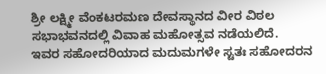ಶ್ರೀ ಲಕ್ಷ್ಮೀ ವೆಂಕಟರಮಣ ದೇವಸ್ಥಾನದ ವೀರ ವಿಠಲ ಸಭಾಭವನದಲ್ಲಿ ವಿವಾಹ ಮಹೋತ್ಸವ ನಡೆಯಲಿದೆ.
ಇವರ ಸಹೋದರಿಯಾದ ಮದುಮಗಳೇ ಸ್ಟತಃ ಸಹೋದರನ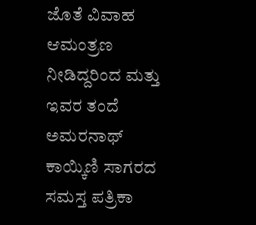ಜೊತೆ ವಿವಾಹ ಆಮಂತ್ರಣ ನೀಡಿದ್ದರಿಂದ ಮತ್ತು ಇವರ ತಂದೆ ಅಮರನಾಥ್ ಕಾಯ್ಕಿಣಿ ಸಾಗರದ ಸಮಸ್ತ ಪತ್ರಿಕಾ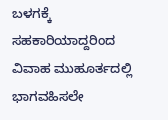ಬಳಗಕ್ಕೆ ಸಹಕಾರಿಯಾದ್ದರಿಂದ ವಿವಾಹ ಮುಹೂರ್ತದಲ್ಲಿ ಭಾಗವಹಿಸಲೇ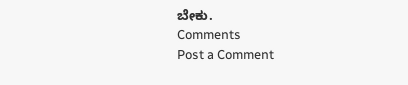ಬೇಕು.
Comments
Post a Comment